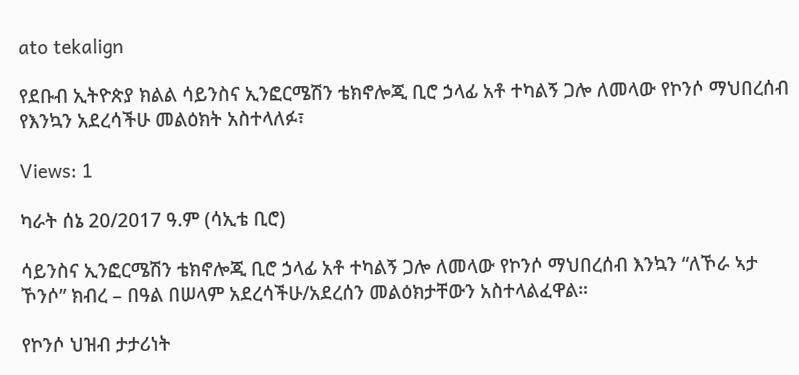ato tekalign

የደቡብ ኢትዮጵያ ክልል ሳይንስና ኢንፎርሜሽን ቴክኖሎጂ ቢሮ ኃላፊ አቶ ተካልኝ ጋሎ ለመላው የኮንሶ ማህበረሰብ የእንኳን አደረሳችሁ መልዕክት አስተላለፉ፣

Views: 1

ካራት ሰኔ 20/2017 ዓ.ም (ሳኢቴ ቢሮ)

ሳይንስና ኢንፎርሜሽን ቴክኖሎጂ ቢሮ ኃላፊ አቶ ተካልኝ ጋሎ ለመላው የኮንሶ ማህበረሰብ እንኳን “ለኾራ ኣታ ኾንሶ” ክብረ – በዓል በሠላም አደረሳችሁ/አደረሰን መልዕክታቸውን አስተላልፈዋል።

የኮንሶ ህዝብ ታታሪነት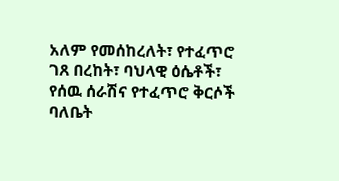አለም የመሰከረለት፣ የተፈጥሮ ገጸ በረከት፣ ባህላዊ ዕሴቶች፣ የሰዉ ሰራሽና የተፈጥሮ ቅርሶች ባለቤት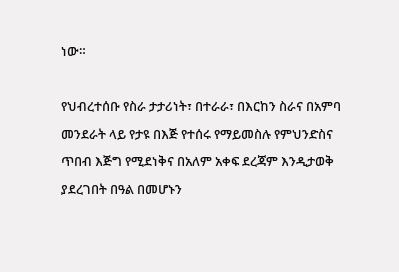ነው።

የህብረተሰቡ የስራ ታታሪነት፣ በተራራ፣ በእርከን ስራና በአምባ መንደራት ላይ የታዩ በእጅ የተሰሩ የማይመስሉ የምህንድስና ጥበብ እጅግ የሚደነቅና በአለም አቀፍ ደረጃም እንዲታወቅ ያደረገበት በዓል በመሆኑን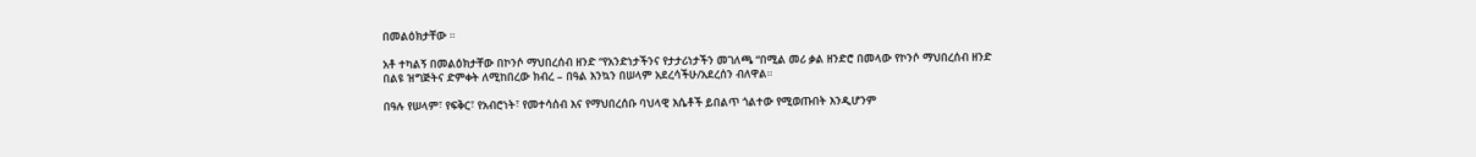በመልዕክታቸው ።

አቶ ተካልኝ በመልዕክታቸው በኮንሶ ማህበረሰብ ዘንድ “የአንድነታችንና የታታሪነታችን መገለጫ “በሚል መሪ ቃል ዘንድሮ በመላው የኮንሶ ማህበረሰብ ዘንድ በልዩ ዝግጅትና ድምቀት ለሚከበረው ክብረ – በዓል እንኳን በሠላም አደረሳችሁ/አደረሰን ብለዋል።

በዓሉ የሠላም፣ የፍቅር፣ የአብሮነት፣ የመተሳሰብ እና የማህበረሰቡ ባህላዊ እሴቶች ይበልጥ ጎልተው የሚወጡበት እንዲሆንም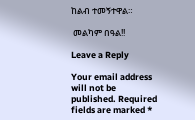ከልብ ተመኝተዋል።

 መልካም በዓል!!

Leave a Reply

Your email address will not be published. Required fields are marked *